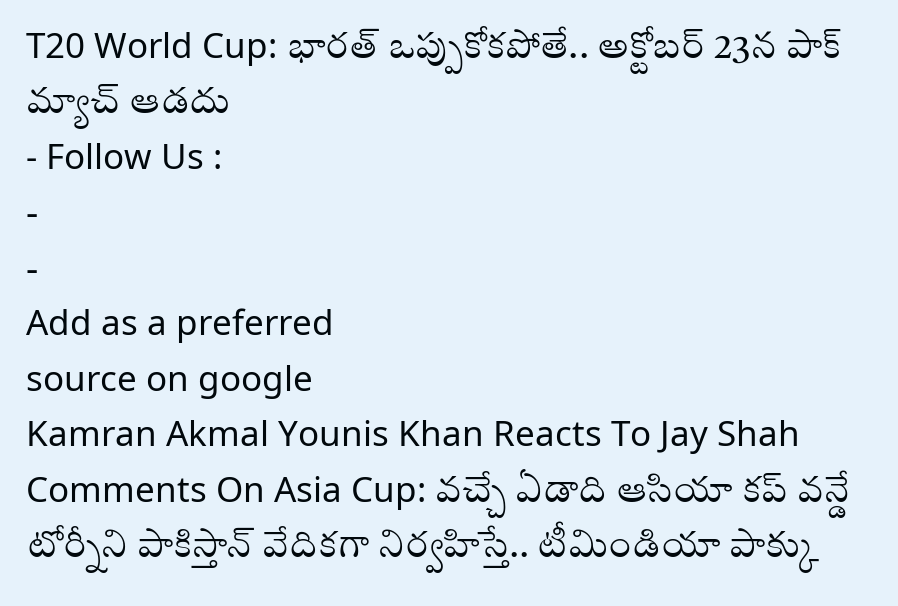T20 World Cup: భారత్ ఒప్పుకోకపోతే.. అక్టోబర్ 23న పాక్ మ్యాచ్ ఆడదు
- Follow Us :
-
-
Add as a preferred
source on google
Kamran Akmal Younis Khan Reacts To Jay Shah Comments On Asia Cup: వచ్చే ఏడాది ఆసియా కప్ వన్డే టోర్నీని పాకిస్తాన్ వేదికగా నిర్వహిస్తే.. టీమిండియా పాక్కు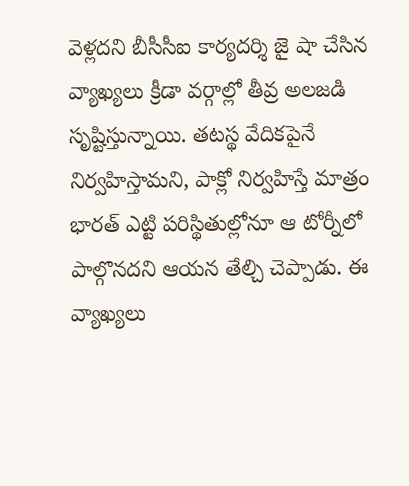వెళ్లదని బీసీసీఐ కార్యదర్శి జై షా చేసిన వ్యాఖ్యలు క్రీడా వర్గాల్లో తీవ్ర అలజడి సృష్టిస్తున్నాయి. తటస్థ వేదికపైనే నిర్వహిస్తామని, పాక్లో నిర్వహిస్తే మాత్రం భారత్ ఎట్టి పరిస్థితుల్లోనూ ఆ టోర్నీలో పాల్గొనదని ఆయన తేల్చి చెప్పాడు. ఈ వ్యాఖ్యలు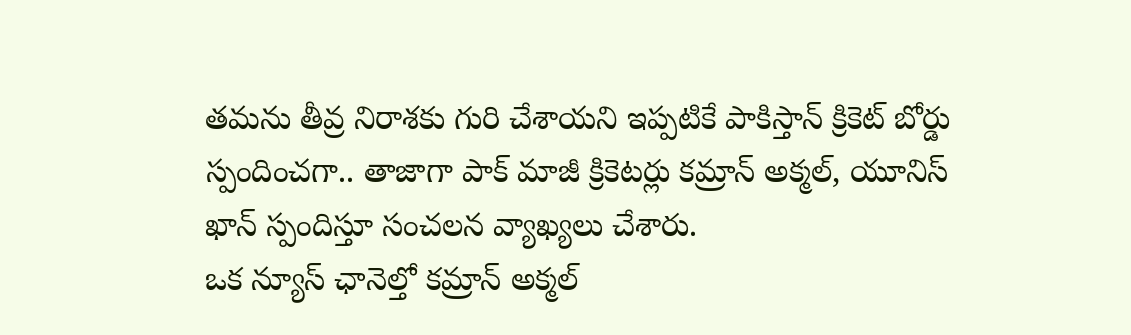తమను తీవ్ర నిరాశకు గురి చేశాయని ఇప్పటికే పాకిస్తాన్ క్రికెట్ బోర్డు స్పందించగా.. తాజాగా పాక్ మాజీ క్రికెటర్లు కమ్రాన్ అక్మల్, యూనిస్ ఖాన్ స్పందిస్తూ సంచలన వ్యాఖ్యలు చేశారు.
ఒక న్యూస్ ఛానెల్తో కమ్రాన్ అక్మల్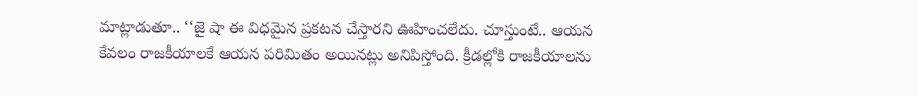మాట్లాడుతూ.. ‘‘జై షా ఈ విధమైన ప్రకటన చేస్తారని ఊహించలేదు. చూస్తుంటే.. ఆయన కేవలం రాజకీయాలకే ఆయన పరిమితం అయినట్లు అనిపిస్తోంది. క్రీడల్లోకి రాజకీయాలను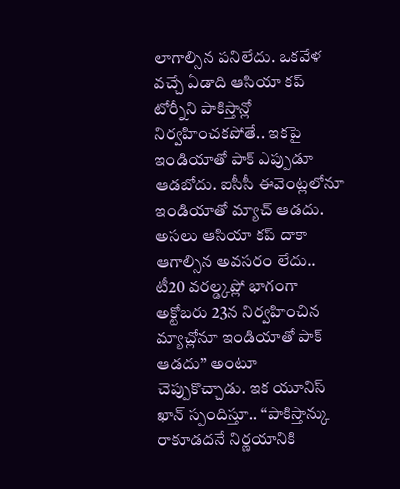లాగాల్సిన పనిలేదు. ఒకవేళ వచ్చే ఏడాది ఆసియా కప్ టోర్నీని పాకిస్తాన్లో నిర్వహించకపోతే.. ఇకపై ఇండియాతో పాక్ ఎప్పుడూ ఆడబోదు. ఐసీసీ ఈవెంట్లలోనూ ఇండియాతో మ్యాచ్ ఆడదు. అసలు ఆసియా కప్ దాకా ఆగాల్సిన అవసరం లేదు.. టీ20 వరల్డ్కప్లో భాగంగా అక్టోబరు 23న నిర్వహించిన మ్యాచ్లోనూ ఇండియాతో పాక్ ఆడదు’’ అంటూ చెప్పుకొచ్చాడు. ఇక యూనిస్ ఖాన్ స్పందిస్తూ.. ‘‘పాకిస్తాన్కు రాకూడదనే నిర్ణయానికి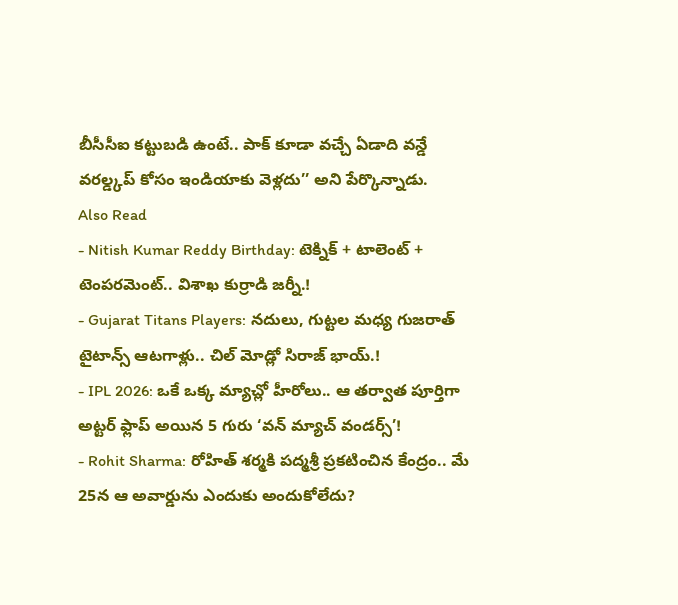బీసీసీఐ కట్టుబడి ఉంటే.. పాక్ కూడా వచ్చే ఏడాది వన్డే వరల్డ్కప్ కోసం ఇండియాకు వెళ్లదు’’ అని పేర్కొన్నాడు.
Also Read
- Nitish Kumar Reddy Birthday: టెక్నిక్ + టాలెంట్ + టెంపరమెంట్.. విశాఖ కుర్రాడి జర్నీ.!
- Gujarat Titans Players: నదులు, గుట్టల మధ్య గుజరాత్ టైటాన్స్ ఆటగాళ్లు.. చిల్ మోడ్లో సిరాజ్ భాయ్.!
- IPL 2026: ఒకే ఒక్క మ్యాచ్లో హీరోలు.. ఆ తర్వాత పూర్తిగా అట్టర్ ఫ్లాప్ అయిన 5 గురు ‘వన్ మ్యాచ్ వండర్స్’!
- Rohit Sharma: రోహిత్ శర్మకి పద్మశ్రీ ప్రకటించిన కేంద్రం.. మే 25న ఆ అవార్డును ఎందుకు అందుకోలేదు?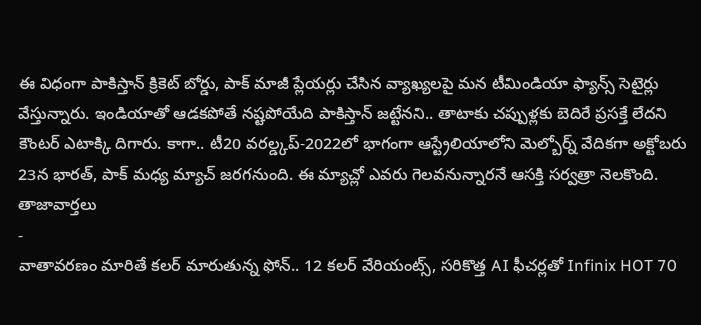ఈ విధంగా పాకిస్తాన్ క్రికెట్ బోర్డు, పాక్ మాజీ ప్లేయర్లు చేసిన వ్యాఖ్యలపై మన టీమిండియా ఫ్యాన్స్ సెటైర్లు వేస్తున్నారు. ఇండియాతో ఆడకపోతే నష్టపోయేది పాకిస్తాన్ జట్టేనని.. తాటాకు చప్పుళ్లకు బెదిరే ప్రసక్తే లేదని కౌంటర్ ఎటాక్కి దిగారు. కాగా.. టీ20 వరల్డ్కప్-2022లో భాగంగా ఆస్ట్రేలియాలోని మెల్బోర్న్ వేదికగా అక్టోబరు 23న భారత్, పాక్ మధ్య మ్యాచ్ జరగనుంది. ఈ మ్యాచ్లో ఎవరు గెలవనున్నారనే ఆసక్తి సర్వత్రా నెలకొంది.
తాజావార్తలు
-
వాతావరణం మారితే కలర్ మారుతున్న ఫోన్.. 12 కలర్ వేరియంట్స్, సరికొత్త AI ఫీచర్లతో Infinix HOT 70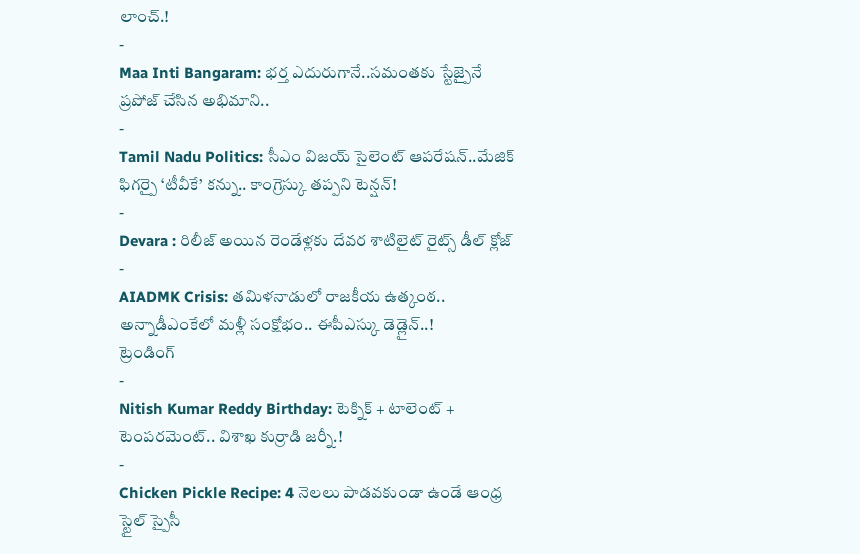లాంచ్.!
-
Maa Inti Bangaram: భర్త ఎదురుగానే..సమంతకు స్టేజ్పైనే ప్రపోజ్ చేసిన అభిమాని..
-
Tamil Nadu Politics: సీఎం విజయ్ సైలెంట్ ఆపరేషన్..మేజిక్ ఫిగర్పై ‘టీవీకే’ కన్ను.. కాంగ్రెస్కు తప్పని టెన్షన్!
-
Devara : రిలీజ్ అయిన రెండేళ్లకు దేవర శాటిలైట్ రైట్స్ డీల్ క్లోజ్
-
AIADMK Crisis: తమిళనాడులో రాజకీయ ఉత్కంఠ.. అన్నాడీఎంకేలో మళ్లీ సంక్షోభం.. ఈపీఎస్కు డెడ్లైన్..!
ట్రెండింగ్
-
Nitish Kumar Reddy Birthday: టెక్నిక్ + టాలెంట్ + టెంపరమెంట్.. విశాఖ కుర్రాడి జర్నీ.!
-
Chicken Pickle Recipe: 4 నెలలు పాడవకుండా ఉండే ఆంధ్ర స్టైల్ స్పైసీ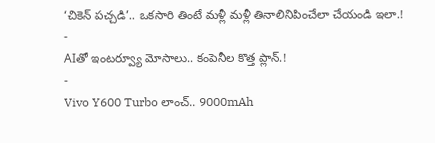‘చికెన్ పచ్చడి’.. ఒకసారి తింటే మళ్లీ మళ్లీ తినాలినిపించేలా చేయండి ఇలా.!
-
AIతో ఇంటర్వ్యూ మోసాలు.. కంపెనీల కొత్త ప్లాన్.!
-
Vivo Y600 Turbo లాంచ్.. 9000mAh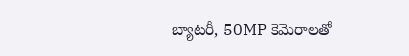బ్యాటరీ, 50MP కెమెరాలతో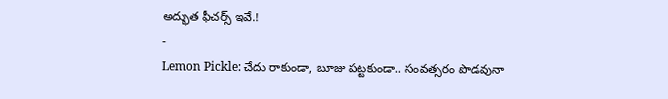అద్భుత ఫీచర్స్ ఇవే.!
-
Lemon Pickle: చేదు రాకుండా, బూజు పట్టకుండా.. సంవత్సరం పొడవునా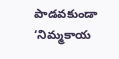పాడవకుండా ‘నిమ్మకాయ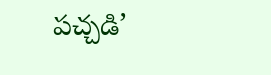పచ్చడి’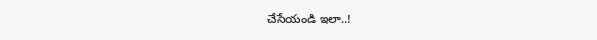చేసేయండి ఇలా..!